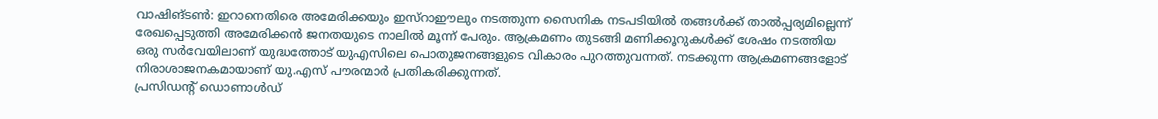വാഷിങ്ടൺ: ഇറാനെതിരെ അമേരിക്കയും ഇസ്റാഈലും നടത്തുന്ന സൈനിക നടപടിയിൽ തങ്ങൾക്ക് താൽപ്പര്യമില്ലെന്ന് രേഖപ്പെടുത്തി അമേരിക്കൻ ജനതയുടെ നാലിൽ മൂന്ന് പേരും. ആക്രമണം തുടങ്ങി മണിക്കൂറുകൾക്ക് ശേഷം നടത്തിയ ഒരു സർവേയിലാണ് യുദ്ധത്തോട് യുഎസിലെ പൊതുജനങ്ങളുടെ വികാരം പുറത്തുവന്നത്. നടക്കുന്ന ആക്രമണങ്ങളോട് നിരാശാജനകമായാണ് യു.എസ് പൗരന്മാർ പ്രതികരിക്കുന്നത്.
പ്രസിഡന്റ് ഡൊണാൾഡ്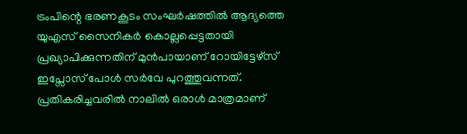ട്രംപിന്റെ ഭരണകൂടം സംഘർഷത്തിൽ ആദ്യത്തെ യുഎസ് സൈനികർ കൊല്ലപ്പെട്ടതായി പ്രഖ്യാപിക്കുന്നതിന് മുൻപായാണ് റോയിട്ടേഴ്സ് ഇപ്സോസ് പോൾ സർവേ പുറത്തുവന്നത്. പ്രതികരിച്ചവരിൽ നാലിൽ ഒരാൾ മാത്രമാണ്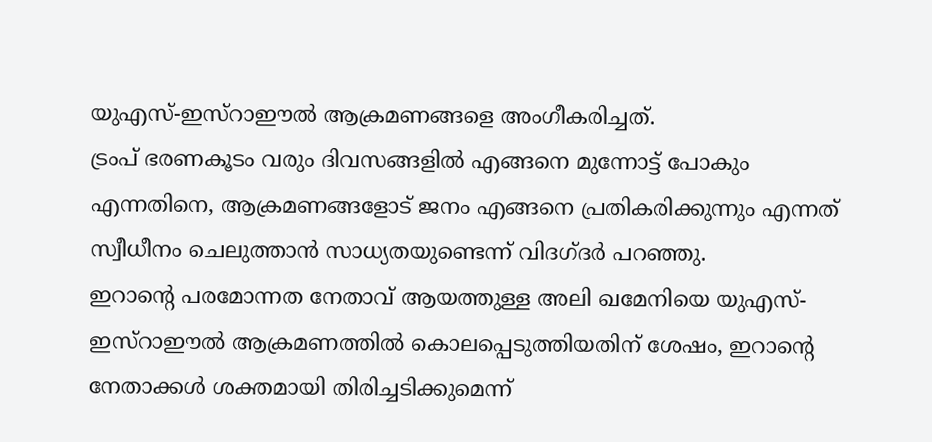യുഎസ്-ഇസ്റാഈൽ ആക്രമണങ്ങളെ അംഗീകരിച്ചത്.
ട്രംപ് ഭരണകൂടം വരും ദിവസങ്ങളിൽ എങ്ങനെ മുന്നോട്ട് പോകും എന്നതിനെ, ആക്രമണങ്ങളോട് ജനം എങ്ങനെ പ്രതികരിക്കുന്നും എന്നത് സ്വീധീനം ചെലുത്താൻ സാധ്യതയുണ്ടെന്ന് വിദഗ്ദർ പറഞ്ഞു.
ഇറാന്റെ പരമോന്നത നേതാവ് ആയത്തുള്ള അലി ഖമേനിയെ യുഎസ്-ഇസ്റാഈൽ ആക്രമണത്തിൽ കൊലപ്പെടുത്തിയതിന് ശേഷം, ഇറാന്റെ നേതാക്കൾ ശക്തമായി തിരിച്ചടിക്കുമെന്ന്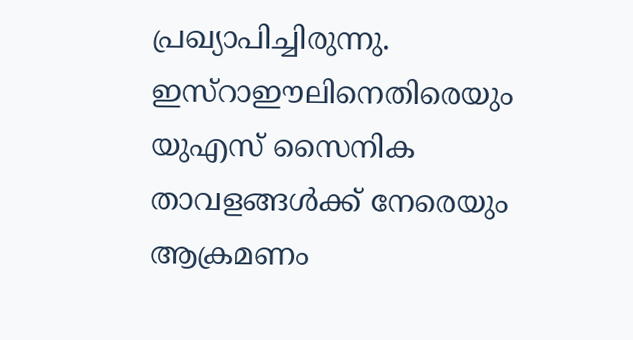പ്രഖ്യാപിച്ചിരുന്നു. ഇസ്റാഈലിനെതിരെയും യുഎസ് സൈനിക താവളങ്ങൾക്ക് നേരെയും ആക്രമണം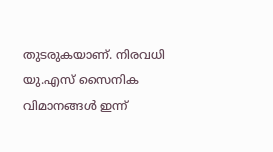തുടരുകയാണ്. നിരവധി യു.എസ് സൈനിക വിമാനങ്ങൾ ഇന്ന്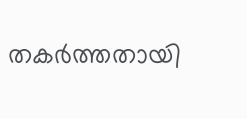തകർത്തതായി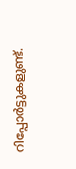റിപ്പോർട്ടുകളുണ്ട്.